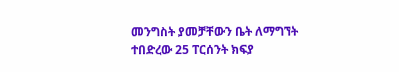መንግስት ያመቻቸውን ቤት ለማግኘት ተበድረው 25 ፐርሰንት ክፍያ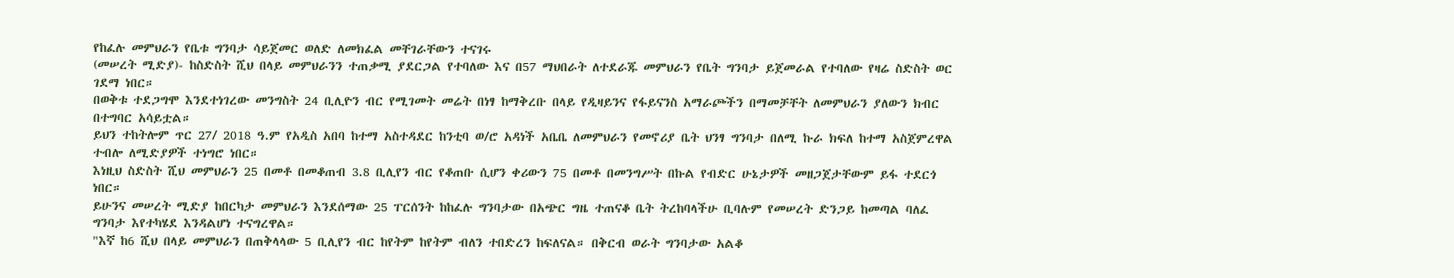የከፈሉ መምህራን የቤቱ ግንባታ ሳይጀመር ወለድ ለመክፈል መቸገራቸውን ተናገሩ
(መሠረት ሚድያ)- ከስድስት ሺህ በላይ መምህራንን ተጠቃሚ ያደርጋል የተባለው እና በ57 ማህበራት ለተደራጁ መምህራን የቤት ግንባታ ይጀመራል የተባለው የዛሬ ስድስት ወር ገደማ ነበር።
በወቅቱ ተደጋግሞ እንደተነገረው መንግስት 24 ቢሊዮን ብር የሚገመት መሬት በነፃ ከማቅረቡ በላይ የዲዛይንና የፋይናንስ አማራጮችን በማመቻቸት ለመምህራን ያለውን ክብር በተግባር አሳይቷል።
ይህን ተከትሎም ጥር 27/ 2018 ዓ.ም የአዲስ አበባ ከተማ አስተዳደር ከንቲባ ወ/ሮ አዳነች አቤቤ ለመምህራን የመኖሪያ ቤት ህንፃ ግንባታ በለሚ ኩራ ክፍለ ከተማ አስጀምረዋል ተብሎ ለሚድያዎች ተነግሮ ነበር።
እነዚህ ስድስት ሺህ መምህራን 25 በመቶ በመቆጠብ 3.8 ቢሊየን ብር የቆጠቡ ሲሆን ቀሪውን 75 በመቶ በመንግሥት በኩል የብድር ሁኔታዎች መዘጋጀታቸውም ይፋ ተደርጎ ነበር።
ይሁንና መሠረት ሚድያ ከበርካታ መምህራን እንደሰማው 25 ፐርሰንት ከከፈሉ ግንባታው በአጭር ግዜ ተጠናቆ ቤት ትረከባላችሁ ቢባሉም የመሠረት ድንጋይ ከመጣል ባለፈ ግንባታ እየተካሄደ እንዳልሆነ ተናግረዋል።
"እኛ ከ6 ሺህ በላይ መምህራን በጠቅላላው 5 ቢሊየን ብር ከየትም ከየትም ብለን ተበድረን ከፍለናል። በቅርብ ወራት ግንባታው አልቆ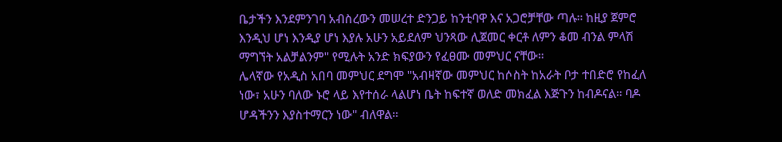ቤታችን እንደምንገባ አብስረውን መሠረተ ድንጋይ ከንቲባዋ እና አጋሮቻቸው ጣሉ። ከዚያ ጀምሮ እንዲህ ሆነ እንዲያ ሆነ እያሉ አሁን አይደለም ህንጻው ሊጀመር ቀርቶ ለምን ቆመ ብንል ምላሽ ማግኘት አልቻልንም" የሚሉት አንድ ክፍያውን የፈፀሙ መምህር ናቸው።
ሌላኛው የአዲስ አበባ መምህር ደግሞ "አብዛኛው መምህር ከሶስት ከአራት ቦታ ተበድሮ የከፈለ ነው፣ አሁን ባለው ኑሮ ላይ እየተሰራ ላልሆነ ቤት ከፍተኛ ወለድ መክፈል እጅጉን ከብዶናል። ባዶ ሆዳችንን እያስተማርን ነው" ብለዋል።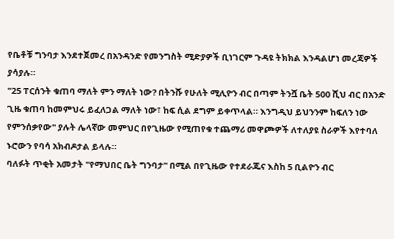የቤቶቹ ግንባታ እንደተጀመረ በአንዳንድ የመንግስት ሚድያዎች ቢነገርም ጉዳዩ ትክክል እንዳልሆነ መረጃዎች ያሳያሉ።
"25 ፐርሰንት ቁጠባ ማለት ምን ማለት ነው? በትንሹ የሁለት ሚሊዮን ብር በጣም ትንሿ ቤት 500 ሺህ ብር በአንድ ጊዜ ቁጠባ ከመምህሩ ይፈለጋል ማለት ነው፣ ከፍ ሲል ደግም ይቀጥላል። እንግዲህ ይህንንም ከፍለን ነው የምንሰቃየው" ያሉት ሌላኛው መምህር በየጊዜው የሚጠየቁ ተጨማሪ መዋጮዎች ለተለያዩ ስራዎች እየተባለ ኑሮውን የባሳ አክብዶታል ይላሉ።
ባለፉት ጥቂት አመታት "የማህበር ቤት ግንባታ" በሚል በየጊዜው የተደራጁና እስከ 5 ቢልዮን ብር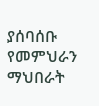ያሰባሰቡ የመምህራን ማህበራት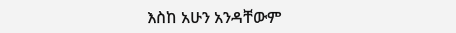እስከ አሁን አንዳቸውም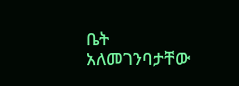ቤት አለመገንባታቸው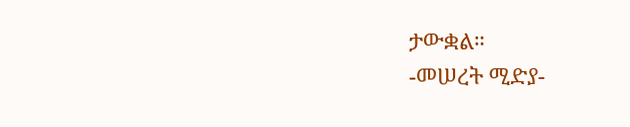ታውቋል።
-መሠረት ሚድያ-